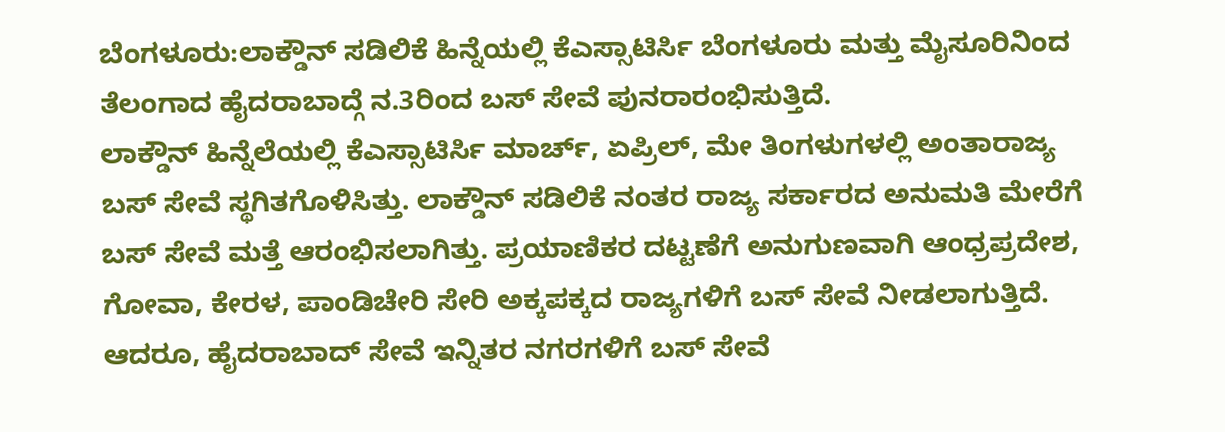ಬೆಂಗಳೂರು:ಲಾಕ್ಡೌನ್ ಸಡಿಲಿಕೆ ಹಿನ್ನೆಯಲ್ಲಿ ಕೆಎಸ್ಸಾಟಿರ್ಸಿ ಬೆಂಗಳೂರು ಮತ್ತು ಮೈಸೂರಿನಿಂದ ತೆಲಂಗಾದ ಹೈದರಾಬಾದ್ಗೆ ನ.3ರಿಂದ ಬಸ್ ಸೇವೆ ಪುನರಾರಂಭಿಸುತ್ತಿದೆ.
ಲಾಕ್ಡೌನ್ ಹಿನ್ನೆಲೆಯಲ್ಲಿ ಕೆಎಸ್ಸಾಟಿರ್ಸಿ ಮಾರ್ಚ್, ಏಪ್ರಿಲ್, ಮೇ ತಿಂಗಳುಗಳಲ್ಲಿ ಅಂತಾರಾಜ್ಯ ಬಸ್ ಸೇವೆ ಸ್ಥಗಿತಗೊಳಿಸಿತ್ತು. ಲಾಕ್ಡೌನ್ ಸಡಿಲಿಕೆ ನಂತರ ರಾಜ್ಯ ಸರ್ಕಾರದ ಅನುಮತಿ ಮೇರೆಗೆ ಬಸ್ ಸೇವೆ ಮತ್ತೆ ಆರಂಭಿಸಲಾಗಿತ್ತು. ಪ್ರಯಾಣಿಕರ ದಟ್ಟಣೆಗೆ ಅನುಗುಣವಾಗಿ ಆಂಧ್ರಪ್ರದೇಶ, ಗೋವಾ, ಕೇರಳ, ಪಾಂಡಿಚೇರಿ ಸೇರಿ ಅಕ್ಕಪಕ್ಕದ ರಾಜ್ಯಗಳಿಗೆ ಬಸ್ ಸೇವೆ ನೀಡಲಾಗುತ್ತಿದೆ. ಆದರೂ, ಹೈದರಾಬಾದ್ ಸೇವೆ ಇನ್ನಿತರ ನಗರಗಳಿಗೆ ಬಸ್ ಸೇವೆ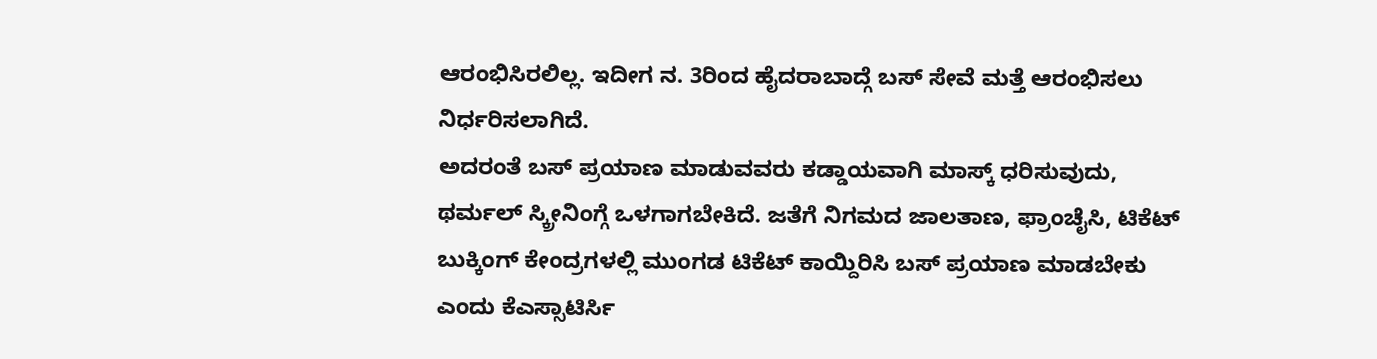ಆರಂಭಿಸಿರಲಿಲ್ಲ. ಇದೀಗ ನ. 3ರಿಂದ ಹೈದರಾಬಾದ್ಗೆ ಬಸ್ ಸೇವೆ ಮತ್ತೆ ಆರಂಭಿಸಲು ನಿರ್ಧರಿಸಲಾಗಿದೆ.
ಅದರಂತೆ ಬಸ್ ಪ್ರಯಾಣ ಮಾಡುವವರು ಕಡ್ಡಾಯವಾಗಿ ಮಾಸ್ಕ್ ಧರಿಸುವುದು, ಥರ್ಮಲ್ ಸ್ಕ್ರೀನಿಂಗ್ಗೆ ಒಳಗಾಗಬೇಕಿದೆ. ಜತೆಗೆ ನಿಗಮದ ಜಾಲತಾಣ, ಫ್ರಾಂಚೈಸಿ, ಟಿಕೆಟ್ ಬುಕ್ಕಿಂಗ್ ಕೇಂದ್ರಗಳಲ್ಲಿ ಮುಂಗಡ ಟಿಕೆಟ್ ಕಾಯ್ದಿರಿಸಿ ಬಸ್ ಪ್ರಯಾಣ ಮಾಡಬೇಕು ಎಂದು ಕೆಎಸ್ಸಾಟಿರ್ಸಿ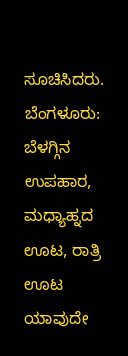ಸೂಚಿಸಿದರು.
ಬೆಂಗಳೂರು: ಬೆಳಗ್ಗಿನ ಉಪಹಾರ, ಮಧ್ಯಾಹ್ನದ ಊಟ, ರಾತ್ರಿ ಊಟ ಯಾವುದೇ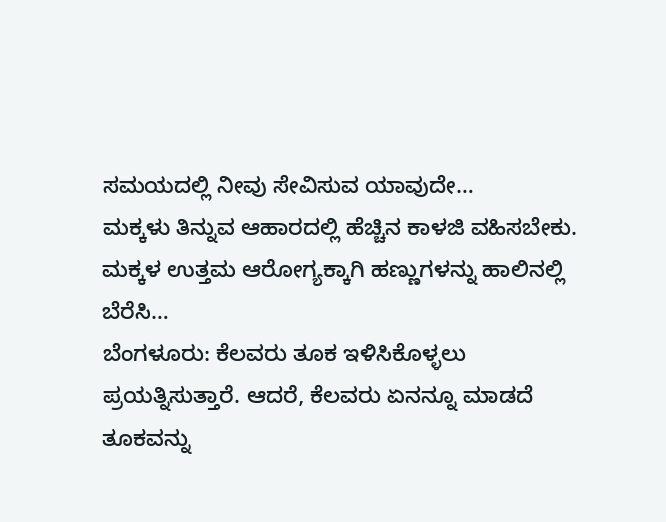ಸಮಯದಲ್ಲಿ ನೀವು ಸೇವಿಸುವ ಯಾವುದೇ…
ಮಕ್ಕಳು ತಿನ್ನುವ ಆಹಾರದಲ್ಲಿ ಹೆಚ್ಚಿನ ಕಾಳಜಿ ವಹಿಸಬೇಕು. ಮಕ್ಕಳ ಉತ್ತಮ ಆರೋಗ್ಯಕ್ಕಾಗಿ ಹಣ್ಣುಗಳನ್ನು ಹಾಲಿನಲ್ಲಿ ಬೆರೆಸಿ…
ಬೆಂಗಳೂರು: ಕೆಲವರು ತೂಕ ಇಳಿಸಿಕೊಳ್ಳಲು ಪ್ರಯತ್ನಿಸುತ್ತಾರೆ. ಆದರೆ, ಕೆಲವರು ಏನನ್ನೂ ಮಾಡದೆ ತೂಕವನ್ನು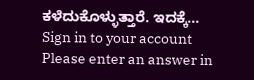ಕಳೆದುಕೊಳ್ಳುತ್ತಾರೆ. ಇದಕ್ಕೆ…
Sign in to your account
Please enter an answer in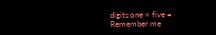digits:one × five =
Remember me